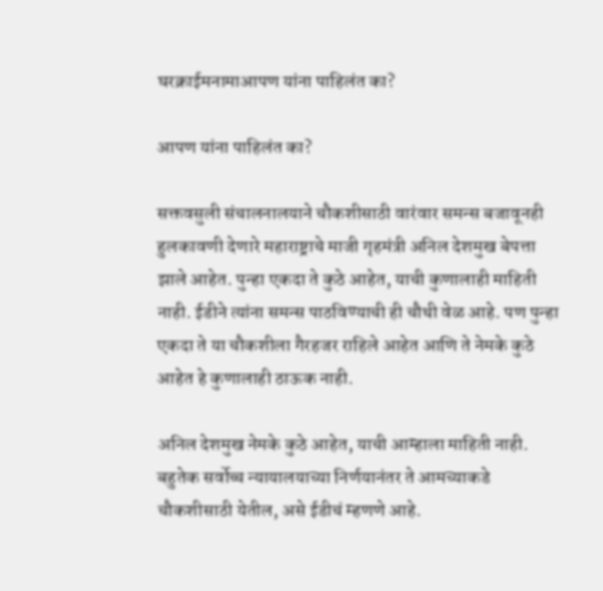घरक्राईमनामाआपण यांना पाहिलंत का?

आपण यांना पाहिलंत का?

सक्तवसुली संचालनालयाने चौकशीसाठी वारंवार समन्स बजावूनही हुलकावणी देणारे महाराष्ट्राचे माजी गृहमंत्री अनिल देशमुख बेपत्ता झाले आहेत. पुन्हा एकदा ते कुठे आहेत, याची कुणालाही माहिती नाही. ईडीने त्यांना समन्स पाठविण्याची ही चौथी वेळ आहे. पण पुन्हा एकदा ते या चौकशीला गैरहजर राहिले आहेत आणि ते नेमके कुठे आहेत हे कुणालाही ठाऊक नाही.

अनिल देशमुख नेमके कुठे आहेत, याची आम्हाला माहिती नाही. बहुतेक सर्वोच्च न्यायालयाच्या निर्णयानंतर ते आमच्याकडे चौकशीसाठी येतील, असे ईडीचं म्हणणे आहे.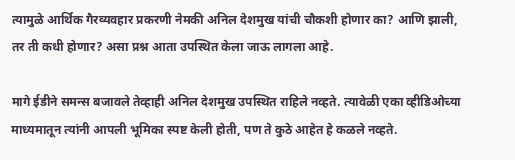त्यामुळे आर्थिक गैरव्यवहार प्रकरणी नेमकी अनिल देशमुख यांची चौकशी होणार का? आणि झाली, तर ती कधी होणार? असा प्रश्न आता उपस्थित केला जाऊ लागला आहे.

मागे ईडीने समन्स बजावले तेव्हाही अनिल देशमुख उपस्थित राहिले नव्हते. त्यावेळी एका व्हीडिओच्या माध्यमातून त्यांनी आपली भूमिका स्पष्ट केली होती, पण ते कुठे आहेत हे कळले नव्हते.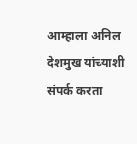आम्हाला अनिल देशमुख यांच्याशी संपर्क करता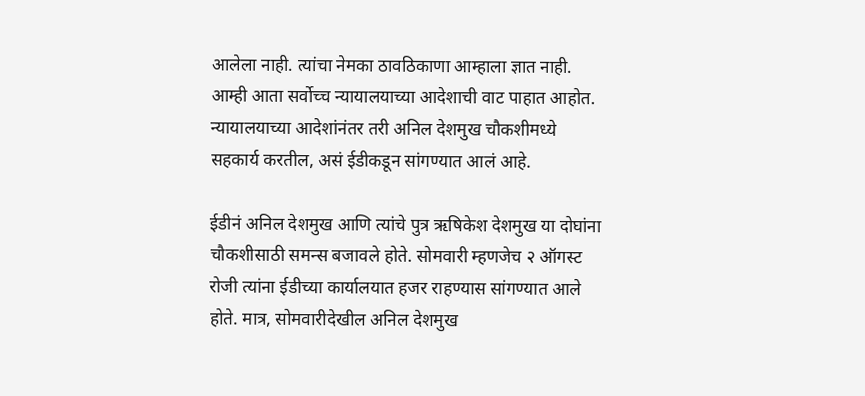आलेला नाही. त्यांचा नेमका ठावठिकाणा आम्हाला ज्ञात नाही. आम्ही आता सर्वोच्च न्यायालयाच्या आदेशाची वाट पाहात आहोत. न्यायालयाच्या आदेशांनंतर तरी अनिल देशमुख चौकशीमध्ये सहकार्य करतील, असं ईडीकडून सांगण्यात आलं आहे.

ईडीनं अनिल देशमुख आणि त्यांचे पुत्र ऋषिकेश देशमुख या दोघांना चौकशीसाठी समन्स बजावले होते. सोमवारी म्हणजेच २ ऑगस्ट रोजी त्यांना ईडीच्या कार्यालयात हजर राहण्यास सांगण्यात आले होते. मात्र, सोमवारीदेखील अनिल देशमुख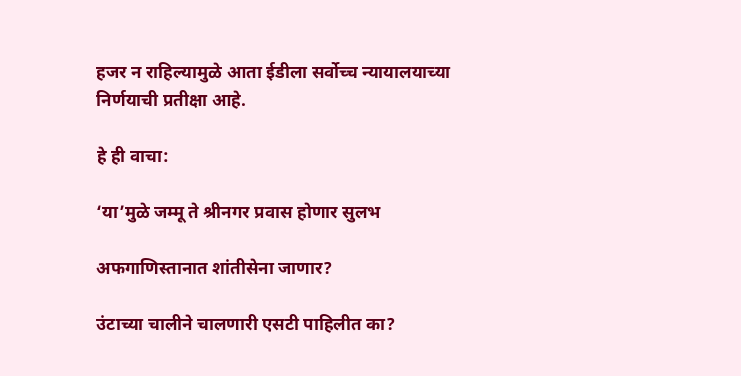हजर न राहिल्यामुळे आता ईडीला सर्वोच्च न्यायालयाच्या निर्णयाची प्रतीक्षा आहे.

हे ही वाचा:

‘या’मुळे जम्मू ते श्रीनगर प्रवास होणार सुलभ

अफगाणिस्तानात शांतीसेना जाणार?

उंटाच्या चालीने चालणारी एसटी पाहिलीत का?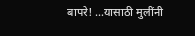बापरे! …यासाठी मुलींनी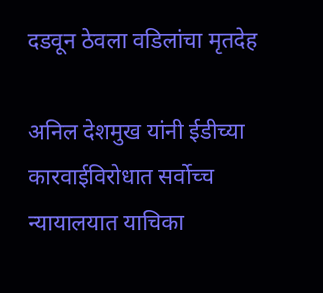दडवून ठेवला वडिलांचा मृतदेह

अनिल देशमुख यांनी ईडीच्या कारवाईविरोधात सर्वोच्च न्यायालयात याचिका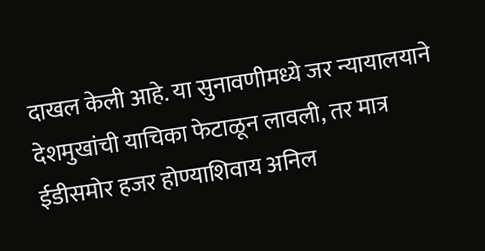दाखल केली आहे. या सुनावणीमध्ये जर न्यायालयाने देशमुखांची याचिका फेटाळून लावली, तर मात्र ईडीसमोर हजर होण्याशिवाय अनिल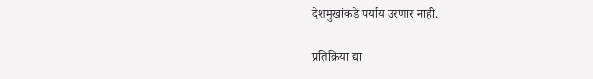देशमुखांकडे पर्याय उरणार नाही.

प्रतिक्रिया द्या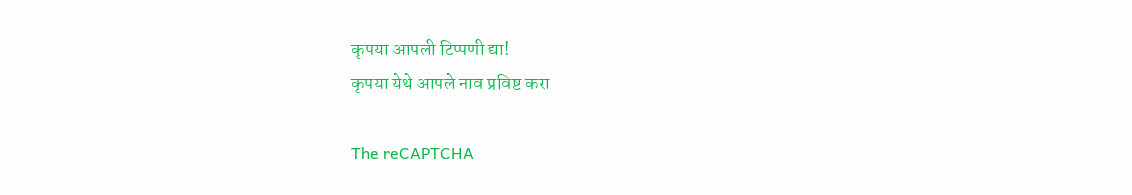कृपया आपली टिप्पणी द्या!
कृपया येथे आपले नाव प्रविष्ट करा

The reCAPTCHA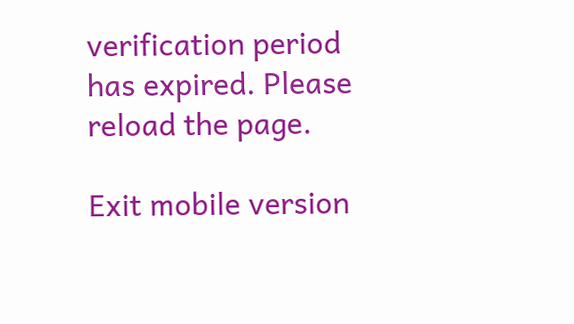verification period has expired. Please reload the page.

Exit mobile version